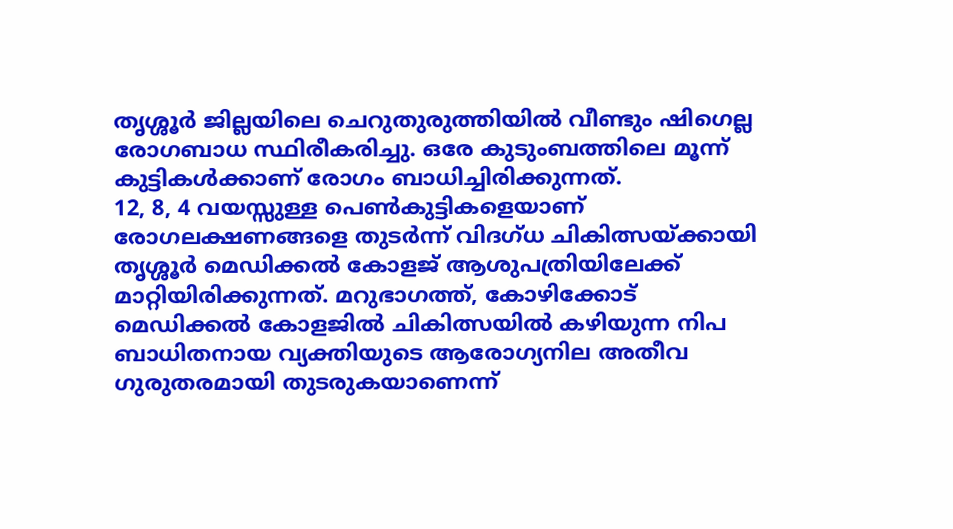തൃശ്ശൂർ ജില്ലയിലെ ചെറുതുരുത്തിയിൽ വീണ്ടും ഷിഗെല്ല രോഗബാധ സ്ഥിരീകരിച്ചു. ഒരേ കുടുംബത്തിലെ മൂന്ന് കുട്ടികൾക്കാണ് രോഗം ബാധിച്ചിരിക്കുന്നത്.
12, 8, 4 വയസ്സുള്ള പെൺകുട്ടികളെയാണ് രോഗലക്ഷണങ്ങളെ തുടർന്ന് വിദഗ്ധ ചികിത്സയ്ക്കായി തൃശ്ശൂർ മെഡിക്കൽ കോളജ് ആശുപത്രിയിലേക്ക് മാറ്റിയിരിക്കുന്നത്. മറുഭാഗത്ത്, കോഴിക്കോട് മെഡിക്കൽ കോളജിൽ ചികിത്സയിൽ കഴിയുന്ന നിപ ബാധിതനായ വ്യക്തിയുടെ ആരോഗ്യനില അതീവ ഗുരുതരമായി തുടരുകയാണെന്ന്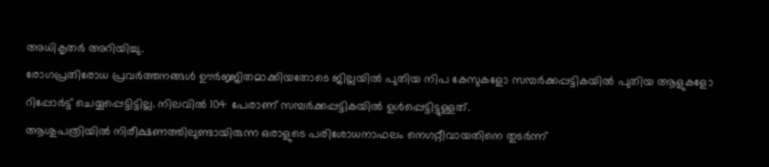അധികൃതർ അറിയിച്ചു.
രോഗപ്രതിരോധ പ്രവർത്തനങ്ങൾ ഊർജ്ജിതമാക്കിയതോടെ ജില്ലയിൽ പുതിയ നിപ കേസുകളോ സമ്പർക്കപ്പട്ടികയിൽ പുതിയ ആളുകളോ റിപ്പോർട്ട് ചെയ്യപ്പെട്ടിട്ടില്ല. നിലവിൽ 104 പേരാണ് സമ്പർക്കപ്പട്ടികയിൽ ഉൾപ്പെട്ടിട്ടുള്ളത്.
ആശുപത്രിയിൽ നിരീക്ഷണത്തിലുണ്ടായിരുന്ന ഒരാളുടെ പരിശോധനാഫലം നെഗറ്റീവായതിനെ തുടർന്ന്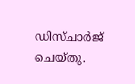ഡിസ്ചാർജ് ചെയ്തു.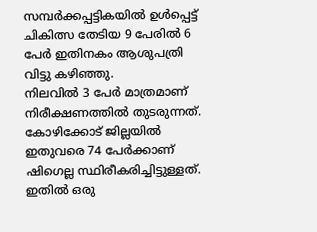സമ്പർക്കപ്പട്ടികയിൽ ഉൾപ്പെട്ട് ചികിത്സ തേടിയ 9 പേരിൽ 6 പേർ ഇതിനകം ആശുപത്രി വിട്ടു കഴിഞ്ഞു.
നിലവിൽ 3 പേർ മാത്രമാണ് നിരീക്ഷണത്തിൽ തുടരുന്നത്. കോഴിക്കോട് ജില്ലയിൽ ഇതുവരെ 74 പേർക്കാണ് ഷിഗെല്ല സ്ഥിരീകരിച്ചിട്ടുള്ളത്.
ഇതിൽ ഒരു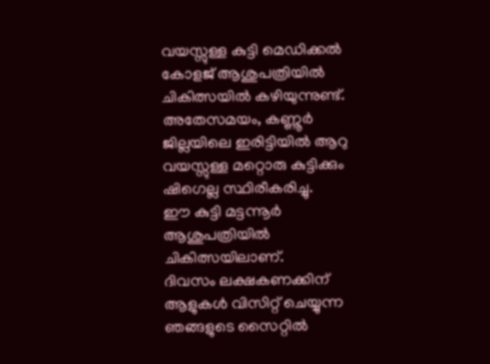വയസ്സുള്ള കുട്ടി മെഡിക്കൽ കോളജ് ആശുപത്രിയിൽ ചികിത്സയിൽ കഴിയുന്നുണ്ട്. അതേസമയം, കണ്ണൂർ ജില്ലയിലെ ഇരിട്ടിയിൽ ആറു വയസ്സുള്ള മറ്റൊരു കുട്ടിക്കും ഷിഗെല്ല സ്ഥിരീകരിച്ചു.
ഈ കുട്ടി മട്ടന്നൂർ ആശുപത്രിയിൽ ചികിത്സയിലാണ്.
ദിവസം ലക്ഷകണക്കിന് ആളുകൾ വിസിറ്റ് ചെയ്യുന്ന ഞങ്ങളുടെ സൈറ്റിൽ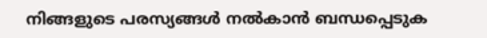നിങ്ങളുടെ പരസ്യങ്ങൾ നൽകാൻ ബന്ധപ്പെടുക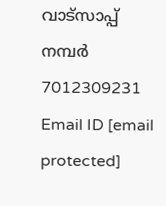വാട്സാപ്പ് നമ്പർ 7012309231 Email ID [email protected]